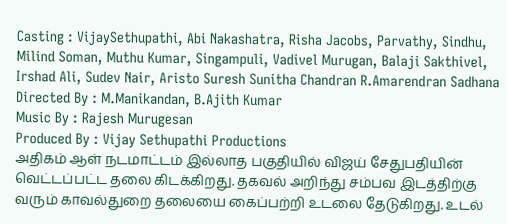Casting : VijaySethupathi, Abi Nakashatra, Risha Jacobs, Parvathy, Sindhu, Milind Soman, Muthu Kumar, Singampuli, Vadivel Murugan, Balaji Sakthivel, Irshad Ali, Sudev Nair, Aristo Suresh Sunitha Chandran R.Amarendran Sadhana
Directed By : M.Manikandan, B.Ajith Kumar
Music By : Rajesh Murugesan
Produced By : Vijay Sethupathi Productions
அதிகம் ஆள் நடமாட்டம் இல்லாத பகுதியில் விஜய் சேதுபதியின் வெட்டப்பட்ட தலை கிடக்கிறது. தகவல் அறிந்து சம்பவ இடத்திற்கு வரும் காவல்துறை தலையை கைப்பற்றி உடலை தேடுகிறது. உடல்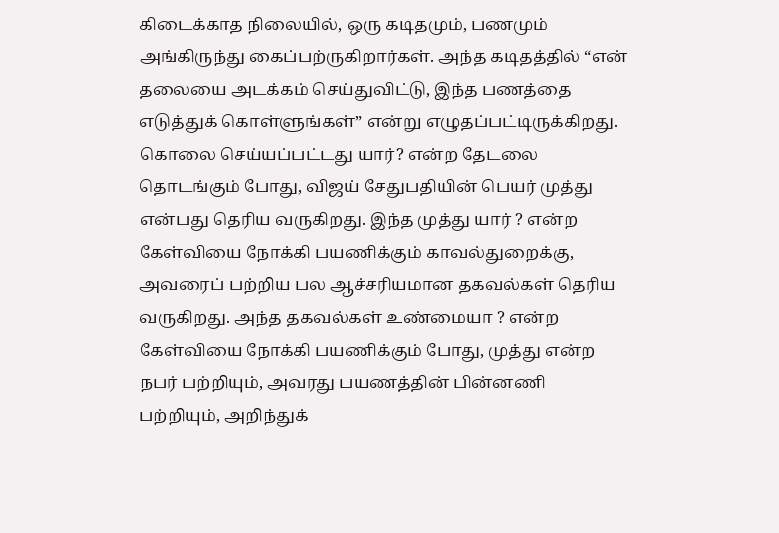கிடைக்காத நிலையில், ஒரு கடிதமும், பணமும் அங்கிருந்து கைப்பற்ருகிறார்கள். அந்த கடிதத்தில் “என் தலையை அடக்கம் செய்துவிட்டு, இந்த பணத்தை எடுத்துக் கொள்ளுங்கள்” என்று எழுதப்பட்டிருக்கிறது.
கொலை செய்யப்பட்டது யார்? என்ற தேடலை தொடங்கும் போது, விஜய் சேதுபதியின் பெயர் முத்து என்பது தெரிய வருகிறது. இந்த முத்து யார் ? என்ற கேள்வியை நோக்கி பயணிக்கும் காவல்துறைக்கு, அவரைப் பற்றிய பல ஆச்சரியமான தகவல்கள் தெரிய வருகிறது. அந்த தகவல்கள் உண்மையா ? என்ற கேள்வியை நோக்கி பயணிக்கும் போது, முத்து என்ற நபர் பற்றியும், அவரது பயணத்தின் பின்னணி பற்றியும், அறிந்துக்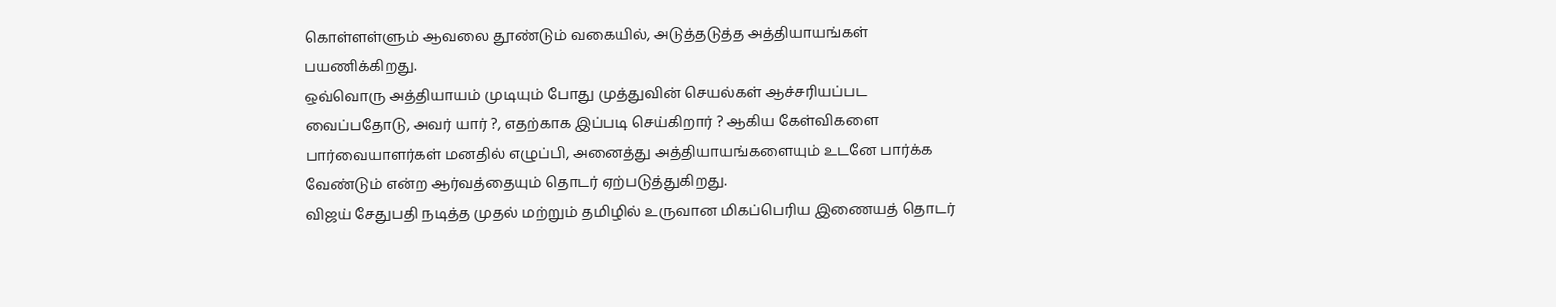கொள்ளள்ளும் ஆவலை தூண்டும் வகையில், அடுத்தடுத்த அத்தியாயங்கள் பயணிக்கிறது.
ஒவ்வொரு அத்தியாயம் முடியும் போது முத்துவின் செயல்கள் ஆச்சரியப்பட வைப்பதோடு, அவர் யார் ?, எதற்காக இப்படி செய்கிறார் ? ஆகிய கேள்விகளை பார்வையாளர்கள் மனதில் எழுப்பி, அனைத்து அத்தியாயங்களையும் உடனே பார்க்க வேண்டும் என்ற ஆர்வத்தையும் தொடர் ஏற்படுத்துகிறது.
விஜய் சேதுபதி நடித்த முதல் மற்றும் தமிழில் உருவான மிகப்பெரிய இணையத் தொடர்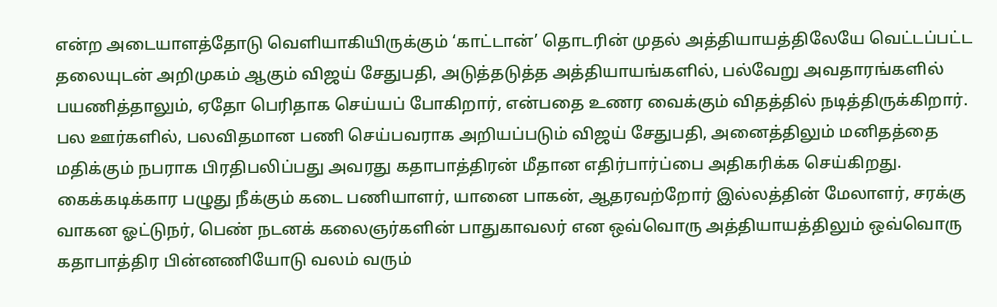என்ற அடையாளத்தோடு வெளியாகியிருக்கும் ‘காட்டான்’ தொடரின் முதல் அத்தியாயத்திலேயே வெட்டப்பட்ட தலையுடன் அறிமுகம் ஆகும் விஜய் சேதுபதி, அடுத்தடுத்த அத்தியாயங்களில், பல்வேறு அவதாரங்களில் பயணித்தாலும், ஏதோ பெரிதாக செய்யப் போகிறார், என்பதை உணர வைக்கும் விதத்தில் நடித்திருக்கிறார்.
பல ஊர்களில், பலவிதமான பணி செய்பவராக அறியப்படும் விஜய் சேதுபதி, அனைத்திலும் மனிதத்தை மதிக்கும் நபராக பிரதிபலிப்பது அவரது கதாபாத்திரன் மீதான எதிர்பார்ப்பை அதிகரிக்க செய்கிறது. கைக்கடிக்கார பழுது நீக்கும் கடை பணியாளர், யானை பாகன், ஆதரவற்றோர் இல்லத்தின் மேலாளர், சரக்கு வாகன ஓட்டுநர், பெண் நடனக் கலைஞர்களின் பாதுகாவலர் என ஒவ்வொரு அத்தியாயத்திலும் ஒவ்வொரு கதாபாத்திர பின்னணியோடு வலம் வரும்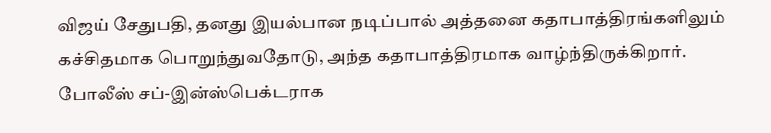விஜய் சேதுபதி, தனது இயல்பான நடிப்பால் அத்தனை கதாபாத்திரங்களிலும் கச்சிதமாக பொறுந்துவதோடு, அந்த கதாபாத்திரமாக வாழ்ந்திருக்கிறார்.
போலீஸ் சப்-இன்ஸ்பெக்டராக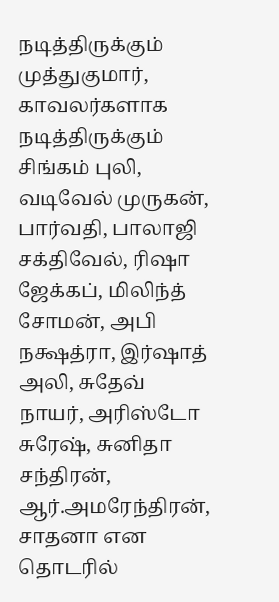நடித்திருக்கும் முத்துகுமார், காவலர்களாக நடித்திருக்கும் சிங்கம் புலி, வடிவேல் முருகன், பார்வதி, பாலாஜி சக்திவேல், ரிஷா ஜேக்கப், மிலிந்த் சோமன், அபி நக்ஷத்ரா, இர்ஷாத் அலி, சுதேவ் நாயர், அரிஸ்டோ சுரேஷ், சுனிதா சந்திரன், ஆர்.அமரேந்திரன், சாதனா என தொடரில்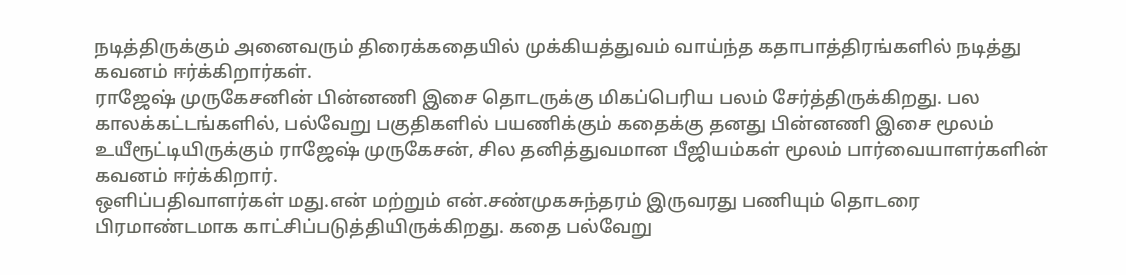நடித்திருக்கும் அனைவரும் திரைக்கதையில் முக்கியத்துவம் வாய்ந்த கதாபாத்திரங்களில் நடித்து கவனம் ஈர்க்கிறார்கள்.
ராஜேஷ் முருகேசனின் பின்னணி இசை தொடருக்கு மிகப்பெரிய பலம் சேர்த்திருக்கிறது. பல காலக்கட்டங்களில், பல்வேறு பகுதிகளில் பயணிக்கும் கதைக்கு தனது பின்னணி இசை மூலம் உயீரூட்டியிருக்கும் ராஜேஷ் முருகேசன், சில தனித்துவமான பீஜியம்கள் மூலம் பார்வையாளர்களின் கவனம் ஈர்க்கிறார்.
ஒளிப்பதிவாளர்கள் மது.என் மற்றும் என்.சண்முகசுந்தரம் இருவரது பணியும் தொடரை பிரமாண்டமாக காட்சிப்படுத்தியிருக்கிறது. கதை பல்வேறு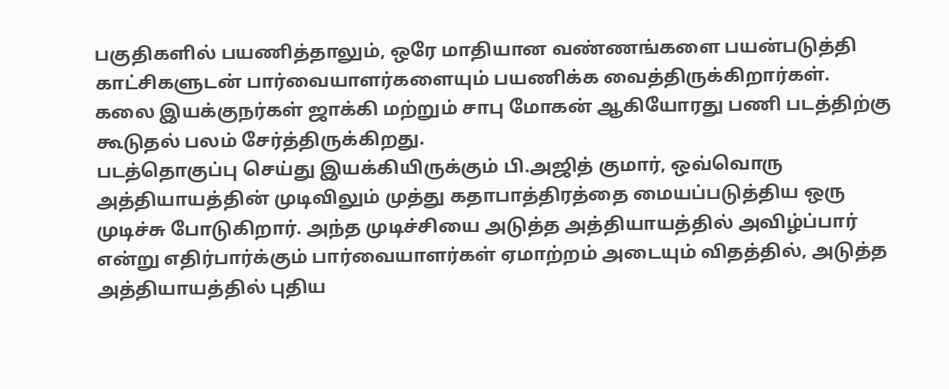பகுதிகளில் பயணித்தாலும், ஒரே மாதியான வண்ணங்களை பயன்படுத்தி காட்சிகளுடன் பார்வையாளர்களையும் பயணிக்க வைத்திருக்கிறார்கள்.
கலை இயக்குநர்கள் ஜாக்கி மற்றும் சாபு மோகன் ஆகியோரது பணி படத்திற்கு கூடுதல் பலம் சேர்த்திருக்கிறது.
படத்தொகுப்பு செய்து இயக்கியிருக்கும் பி.அஜித் குமார், ஒவ்வொரு அத்தியாயத்தின் முடிவிலும் முத்து கதாபாத்திரத்தை மையப்படுத்திய ஒரு முடிச்சு போடுகிறார். அந்த முடிச்சியை அடுத்த அத்தியாயத்தில் அவிழ்ப்பார் என்று எதிர்பார்க்கும் பார்வையாளர்கள் ஏமாற்றம் அடையும் விதத்தில், அடுத்த அத்தியாயத்தில் புதிய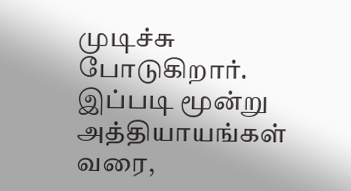முடிச்சு போடுகிறார். இப்படி மூன்று அத்தியாயங்கள் வரை,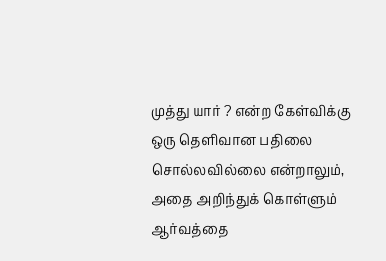முத்து யார் ? என்ற கேள்விக்கு ஒரு தெளிவான பதிலை சொல்லவில்லை என்றாலும், அதை அறிந்துக் கொள்ளும் ஆர்வத்தை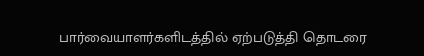பார்வையாளர்களிடத்தில் ஏற்படுத்தி தொடரை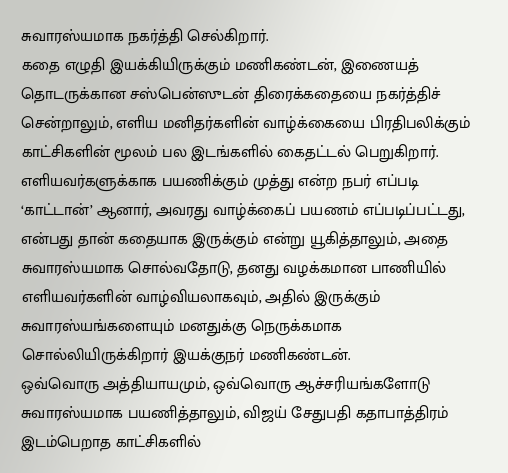சுவாரஸ்யமாக நகர்த்தி செல்கிறார்.
கதை எழுதி இயக்கியிருக்கும் மணிகண்டன், இணையத் தொடருக்கான சஸ்பென்ஸுடன் திரைக்கதையை நகர்த்திச் சென்றாலும், எளிய மனிதர்களின் வாழ்க்கையை பிரதிபலிக்கும் காட்சிகளின் மூலம் பல இடங்களில் கைதட்டல் பெறுகிறார்.
எளியவர்களுக்காக பயணிக்கும் முத்து என்ற நபர் எப்படி ‘காட்டான்’ ஆனார், அவரது வாழ்க்கைப் பயணம் எப்படிப்பட்டது, என்பது தான் கதையாக இருக்கும் என்று யூகித்தாலும், அதை சுவாரஸ்யமாக சொல்வதோடு, தனது வழக்கமான பாணியில் எளியவர்களின் வாழ்வியலாகவும், அதில் இருக்கும் சுவாரஸ்யங்களையும் மனதுக்கு நெருக்கமாக சொல்லியிருக்கிறார் இயக்குநர் மணிகண்டன்.
ஒவ்வொரு அத்தியாயமும், ஒவ்வொரு ஆச்சரியங்களோடு சுவாரஸ்யமாக பயணித்தாலும், விஜய் சேதுபதி கதாபாத்திரம் இடம்பெறாத காட்சிகளில்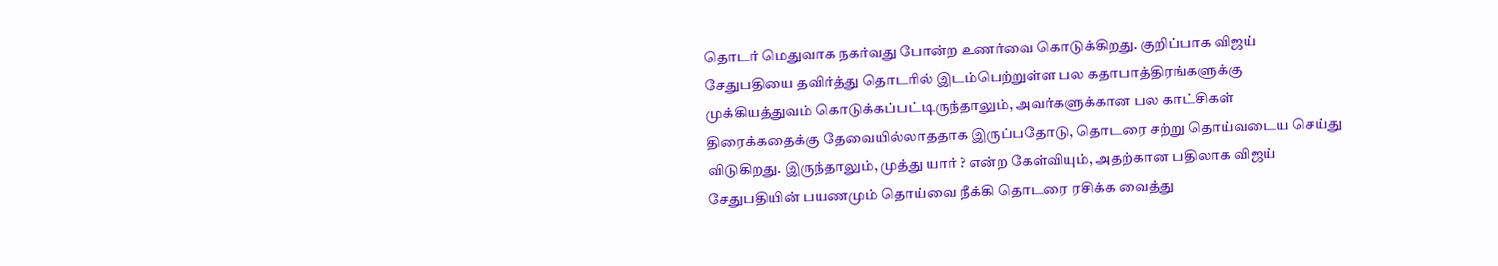தொடர் மெதுவாக நகர்வது போன்ற உணர்வை கொடுக்கிறது. குறிப்பாக விஜய் சேதுபதியை தவிர்த்து தொடரில் இடம்பெற்றுள்ள பல கதாபாத்திரங்களுக்கு முக்கியத்துவம் கொடுக்கப்பட்டிருந்தாலும், அவர்களுக்கான பல காட்சிகள் திரைக்கதைக்கு தேவையில்லாததாக இருப்பதோடு, தொடரை சற்று தொய்வடைய செய்து விடுகிறது. இருந்தாலும், முத்து யார் ? என்ற கேள்வியும், அதற்கான பதிலாக விஜய் சேதுபதியின் பயணமும் தொய்வை நீக்கி தொடரை ரசிக்க வைத்து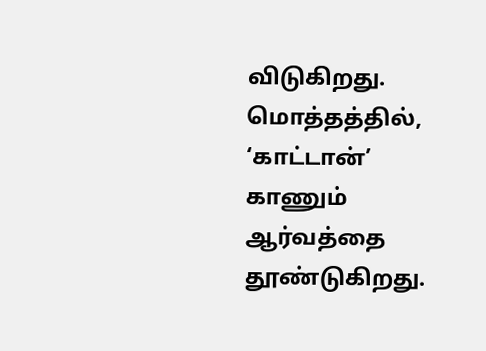விடுகிறது.
மொத்தத்தில், ‘காட்டான்’ காணும் ஆர்வத்தை தூண்டுகிறது.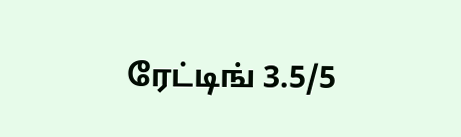ரேட்டிங் 3.5/5